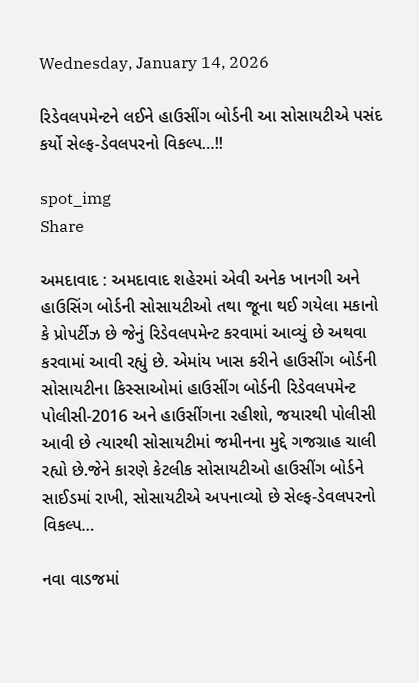Wednesday, January 14, 2026

રિડેવલપમેન્ટને લઈને હાઉસીંગ બોર્ડની આ સોસાયટીએ પસંદ કર્યો સેલ્ફ-ડેવલપરનો વિકલ્પ…!!

spot_img
Share

અમદાવાદ : અમદાવાદ શહેરમાં એવી અનેક ખાનગી અને હાઉસિંગ બોર્ડની સોસાયટીઓ તથા જૂના થઈ ગયેલા મકાનો કે પ્રોપર્ટીઝ છે જેનું રિડેવલપમેન્ટ કરવામાં આવ્યું છે અથવા કરવામાં આવી રહ્યું છે. એમાંય ખાસ કરીને હાઉસીંગ બોર્ડની સોસાયટીના કિસ્સાઓમાં હાઉસીંગ બોર્ડની રિડેવલપમેન્ટ પોલીસી-2016 અને હાઉસીંગના રહીશો, જયારથી પોલીસી આવી છે ત્યારથી સોસાયટીમાં જમીનના મુદ્દે ગજગ્રાહ ચાલી રહ્યો છે.જેને કારણે કેટલીક સોસાયટીઓ હાઉસીંગ બોર્ડને સાઈડમાં રાખી, સોસાયટીએ અપનાવ્યો છે સેલ્ફ-ડેવલપરનો વિકલ્પ…

નવા વાડજમાં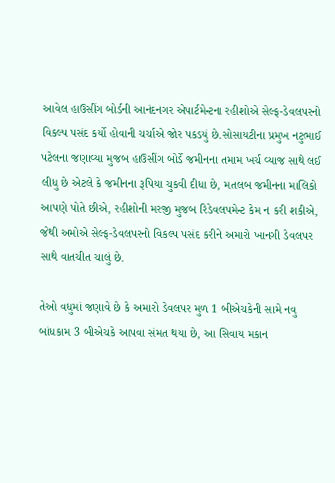આવેલ હાઉસીંગ બોર્ડની આનંદનગર એપાર્ટમેન્ટના રહીશોએ સેલ્ફ-ડેવલપરનો વિકલ્પ પસંદ કર્યો હોવાની ચર્ચાએ જોર પકડયું છે.સોસાયટીના પ્રમુખ નટુભાઈ પટેલના જણાવ્યા મુજબ હાઉસીંગ બોર્ડે જમીનના તમામ ખર્ચ વ્યાજ સાથે લઈ લીધુ છે એટલે કે જમીનના રૂપિયા ચુકવી દીધા છે, મતલબ જમીનના માલિકો આપણે પોતે છીએ, રહીશોની મરજી મુજબ રિડેવલપમેન્ટ કેમ ન કરી શકીએ, જેથી અમોએ સેલ્ફ-ડેવલપરનો વિકલ્પ પસંદ કરીને અમારો ખાનગી ડેવલપર સાથે વાતચીત ચાલું છે.

તેઓ વધુમાં જણાવે છે કે અમારો ડેવલપર મુળ 1 બીએચકેની સામે નવુ બાંધકામ 3 બીએચકે આપવા સંમત થયા છે, આ સિવાય મકાન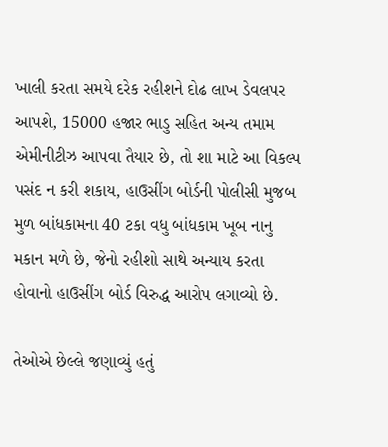ખાલી કરતા સમયે દરેક રહીશને દોઢ લાખ ડેવલપર આપશે, 15000 હજાર ભાડુ સહિત અન્ય તમામ એમીનીટીઝ આપવા તૈયાર છે, તો શા માટે આ વિકલ્પ પસંદ ન કરી શકાય, હાઉસીંગ બોર્ડની પોલીસી મુજબ મુળ બાંધકામના 40 ટકા વધુ બાંધકામ ખૂબ નાનુ મકાન મળે છે, જેનો રહીશો સાથે અન્યાય કરતા હોવાનો હાઉસીંગ બોર્ડ વિરુદ્ધ આરોપ લગાવ્યો છે.

તેઓએ છેલ્લે જણાવ્યું હતું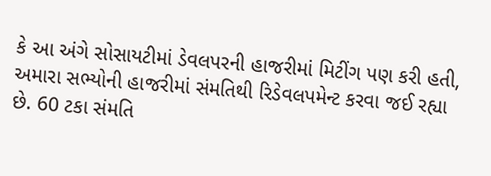કે આ અંગે સોસાયટીમાં ડેવલપરની હાજરીમાં મિટીંગ પણ કરી હતી, અમારા સભ્યોની હાજરીમાં સંમતિથી રિડેવલપમેન્ટ કરવા જઈ રહ્યા છે. 60 ટકા સંમતિ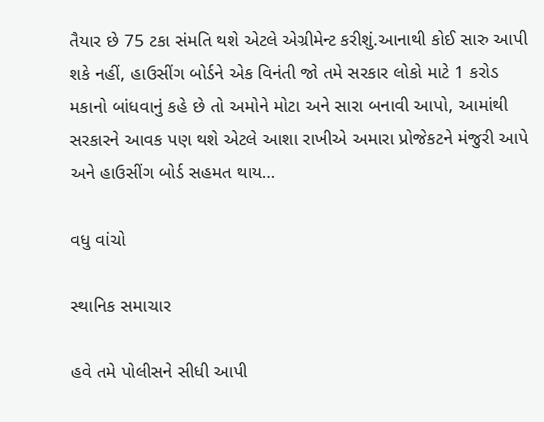તૈયાર છે 75 ટકા સંમતિ થશે એટલે એગ્રીમેન્ટ કરીશું.આનાથી કોઈ સારુ આપી શકે નહીં, હાઉસીંગ બોર્ડને એક વિનંતી જો તમે સરકાર લોકો માટે 1 કરોડ મકાનો બાંધવાનું કહે છે તો અમોને મોટા અને સારા બનાવી આપો, આમાંથી સરકારને આવક પણ થશે એટલે આશા રાખીએ અમારા પ્રોજેકટને મંજુરી આપે અને હાઉસીંગ બોર્ડ સહમત થાય…

વધુ વાંચો

સ્થાનિક સમાચાર

હવે તમે પોલીસને સીધી આપી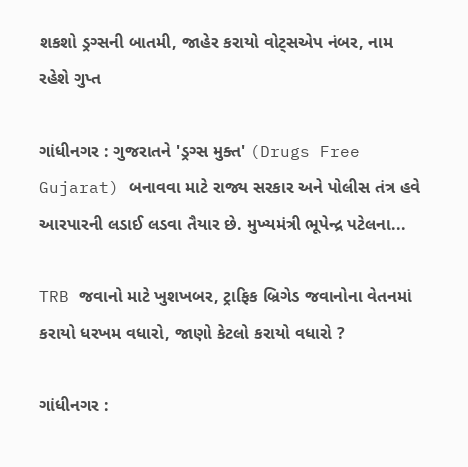શકશો ડ્રગ્સની બાતમી, જાહેર કરાયો વોટ્સએપ નંબર, નામ રહેશે ગુપ્ત

ગાંધીનગર : ગુજરાતને 'ડ્રગ્સ મુક્ત' (Drugs Free Gujarat) બનાવવા માટે રાજ્ય સરકાર અને પોલીસ તંત્ર હવે આરપારની લડાઈ લડવા તૈયાર છે. મુખ્યમંત્રી ભૂપેન્દ્ર પટેલના...

TRB જવાનો માટે ખુશખબર, ટ્રાફિક બ્રિગેડ જવાનોના વેતનમાં કરાયો ધરખમ વધારો, જાણો કેટલો કરાયો વધારો ?

ગાંધીનગર :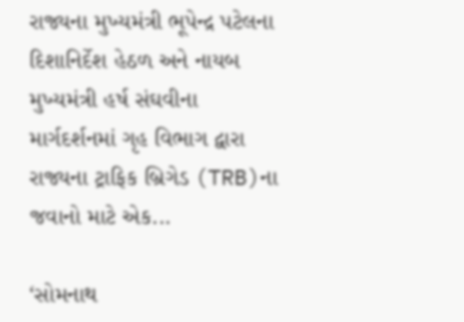રાજ્યના મુખ્યમંત્રી ભૂપેન્દ્ર પટેલના દિશાનિર્દેશ હેઠળ અને નાયબ મુખ્યમંત્રી હર્ષ સંઘવીના માર્ગદર્શનમાં ગૃહ વિભાગ દ્વારા રાજ્યના ટ્રાફિક બ્રિગેડ (TRB)ના જવાનો માટે એક...

‘સોમનાથ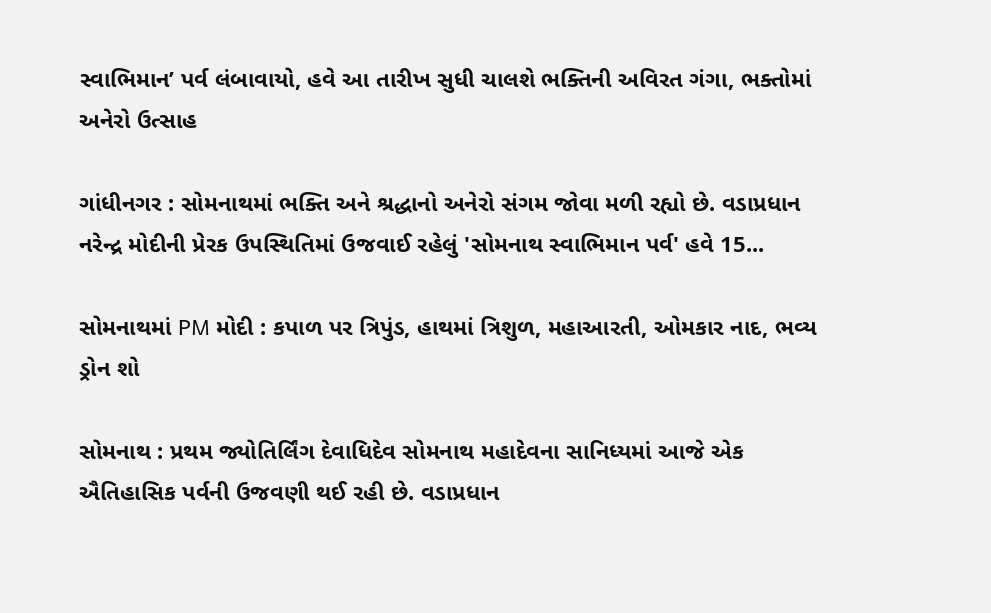સ્વાભિમાન’ પર્વ લંબાવાયો, હવે આ તારીખ સુધી ચાલશે ભક્તિની અવિરત ગંગા, ભક્તોમાં અનેરો ઉત્સાહ

ગાંધીનગર : સોમનાથમાં ભક્તિ અને શ્રદ્ધાનો અનેરો સંગમ જોવા મળી રહ્યો છે. વડાપ્રધાન નરેન્દ્ર મોદીની પ્રેરક ઉપસ્થિતિમાં ઉજવાઈ રહેલું 'સોમનાથ સ્વાભિમાન પર્વ' હવે 15...

સોમનાથમાં PM મોદી : કપાળ પર ત્રિપુંડ, હાથમાં ત્રિશુળ, મહાઆરતી, ઓમકાર નાદ, ભવ્ય ડ્રોન શો

સોમનાથ : પ્રથમ જ્યોતિર્લિંગ દેવાધિદેવ સોમનાથ મહાદેવના સાનિધ્યમાં આજે એક ઐતિહાસિક પર્વની ઉજવણી થઈ રહી છે. વડાપ્રધાન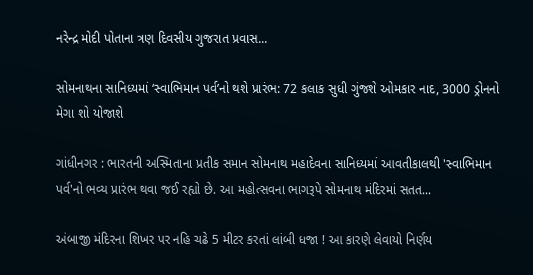નરેન્દ્ર મોદી પોતાના ત્રણ દિવસીય ગુજરાત પ્રવાસ...

સોમનાથના સાનિધ્યમાં ‘સ્વાભિમાન પર્વ’નો થશે પ્રારંભ: 72 કલાક સુધી ગુંજશે ઓમકાર નાદ, 3000 ડ્રોનનો મેગા શો યોજાશે

ગાંધીનગર : ભારતની અસ્મિતાના પ્રતીક સમાન સોમનાથ મહાદેવના સાનિધ્યમાં આવતીકાલથી 'સ્વાભિમાન પર્વ'નો ભવ્ય પ્રારંભ થવા જઈ રહ્યો છે. આ મહોત્સવના ભાગરૂપે સોમનાથ મંદિરમાં સતત...

અંબાજી મંદિરના શિખર પર નહિ ચઢે 5 મીટર કરતાં લાંબી ધજા ! આ કારણે લેવાયો નિર્ણય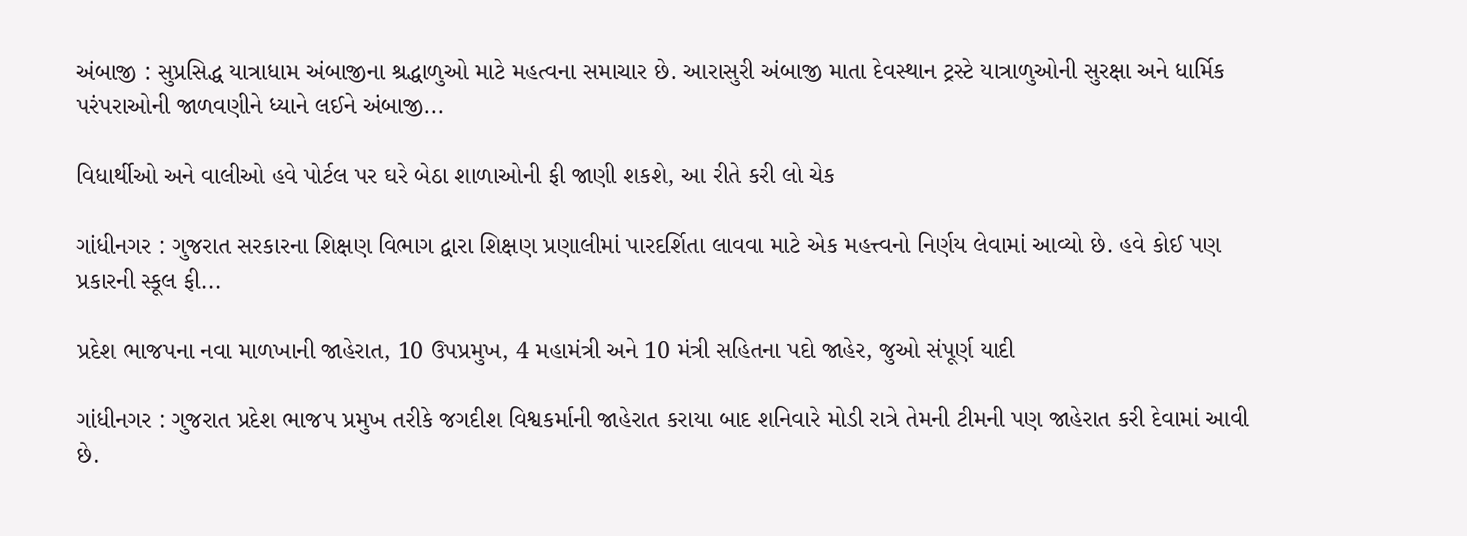અંબાજી : સુપ્રસિદ્ધ યાત્રાધામ અંબાજીના શ્રદ્ધાળુઓ માટે મહત્વના સમાચાર છે. આરાસુરી અંબાજી માતા દેવસ્થાન ટ્રસ્ટે યાત્રાળુઓની સુરક્ષા અને ધાર્મિક પરંપરાઓની જાળવણીને ધ્યાને લઈને અંબાજી...

વિધાર્થીઓ અને વાલીઓ હવે પોર્ટલ પર ઘરે બેઠા શાળાઓની ફી જાણી શકશે, આ રીતે કરી લો ચેક

ગાંધીનગર : ગુજરાત સરકારના શિક્ષણ વિભાગ દ્વારા શિક્ષણ પ્રણાલીમાં પારદર્શિતા લાવવા માટે એક મહત્ત્વનો નિર્ણય લેવામાં આવ્યો છે. હવે કોઈ પણ પ્રકારની સ્કૂલ ફી...

પ્રદેશ ભાજપના નવા માળખાની જાહેરાત, 10 ઉપપ્રમુખ, 4 મહામંત્રી અને 10 મંત્રી સહિતના પદો જાહેર, જુઓ સંપૂર્ણ યાદી

ગાંધીનગર : ગુજરાત પ્રદેશ ભાજપ પ્રમુખ તરીકે જગદીશ વિશ્વકર્માની જાહેરાત કરાયા બાદ શનિવારે મોડી રાત્રે તેમની ટીમની પણ જાહેરાત કરી દેવામાં આવી છે.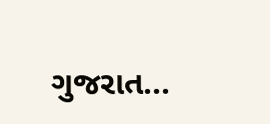ગુજરાત...